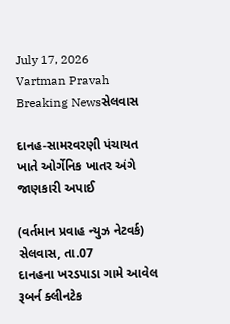July 17, 2026
Vartman Pravah
Breaking Newsસેલવાસ

દાનહ-સામરવરણી પંચાયત ખાતે ઓર્ગેનિક ખાતર અંગે જાણકારી અપાઈ

(વર્તમાન પ્રવાહ ન્‍યુઝ નેટવર્ક)
સેલવાસ, તા.07
દાનહના ખરડપાડા ગામે આવેલ રૂબર્ન ક્‍લીનટેક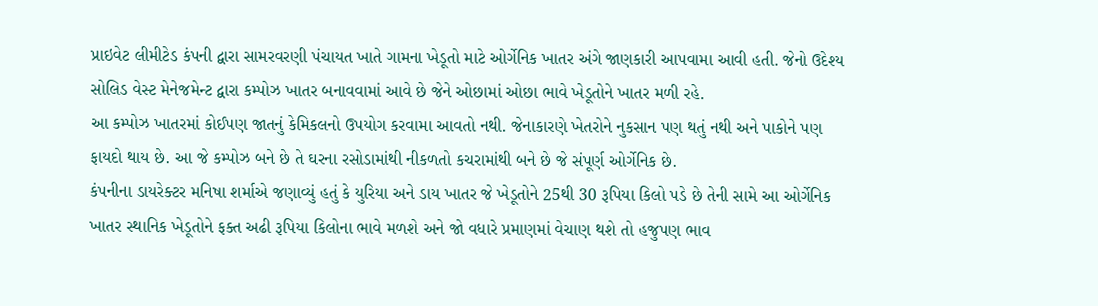પ્રાઇવેટ લીમીટેડ કંપની દ્વારા સામરવરણી પંચાયત ખાતે ગામના ખેડૂતો માટે ઓર્ગેનિક ખાતર અંગે જાણકારી આપવામા આવી હતી. જેનો ઉદેશ્‍ય સોલિડ વેસ્‍ટ મેનેજમેન્‍ટ દ્વારા કમ્‍પોઝ ખાતર બનાવવામાં આવે છે જેને ઓછામાં ઓછા ભાવે ખેડૂતોને ખાતર મળી રહે.
આ કમ્‍પોઝ ખાતરમાં કોઈપણ જાતનું કેમિકલનો ઉપયોગ કરવામા આવતો નથી. જેનાકારણે ખેતરોને નુકસાન પણ થતું નથી અને પાકોને પણ ફાયદો થાય છે. આ જે કમ્‍પોઝ બને છે તે ઘરના રસોડામાંથી નીકળતો કચરામાંથી બને છે જે સંપૂર્ણ ઓર્ગેનિક છે.
કંપનીના ડાયરેક્‍ટર મનિષા શર્માએ જણાવ્‍યું હતું કે યુરિયા અને ડાય ખાતર જે ખેડૂતોને 25થી 30 રૂપિયા કિલો પડે છે તેની સામે આ ઓર્ગેનિક ખાતર સ્‍થાનિક ખેડૂતોને ફક્‍ત અઢી રૂપિયા કિલોના ભાવે મળશે અને જો વધારે પ્રમાણમાં વેચાણ થશે તો હજુપણ ભાવ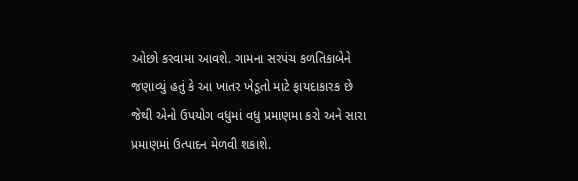ઓછો કરવામા આવશે. ગામના સરપંચ કળતિકાબેને જણાવ્‍યું હતું કે આ ખાતર ખેડૂતો માટે ફાયદાકારક છે જેથી એનો ઉપયોગ વધુમાં વધુ પ્રમાણમા કરો અને સારા પ્રમાણમાં ઉત્‍પાદન મેળવી શકાશે.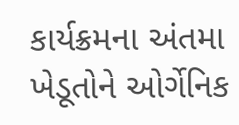કાર્યક્રમના અંતમા ખેડૂતોને ઓર્ગેનિક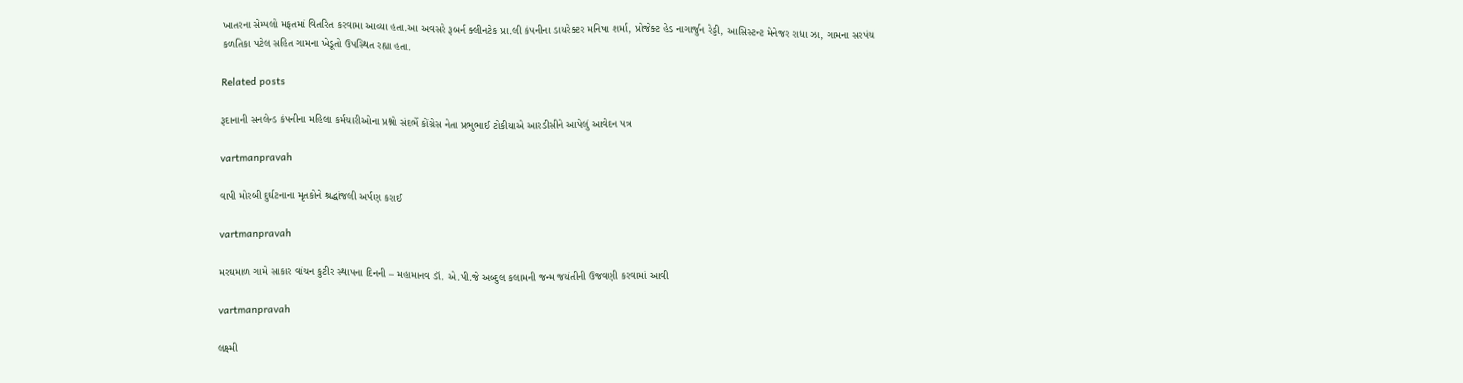ખાતરના સેમ્‍પલો મફતમાં વિતરિત કરવામા આવ્‍યા હતા.આ અવસરે રૂબર્ન ક્‍લીનટેક પ્રા.લી કંપનીના ડાયરેક્‍ટર મનિષા શર્મા, પ્રોજેક્‍ટ હેડ નાગાર્જુન રેડ્ડી, આસિસ્‍ટન્‍ટ મેનેજર રાધા ઝા, ગામના સરપંચ કળતિકા પટેલ સહિત ગામના ખેડૂતો ઉપસ્‍થિત રહ્યા હતા.

Related posts

રૂદાનાની સનલેન્‍ડ કંપનીના મહિલા કર્મચારીઓના પ્રશ્નો સંદર્ભે કોંગ્રેસ નેતા પ્રભુભાઈ ટોકીયાએ આરડીસીને આપેલું આવેદન પત્ર

vartmanpravah

વાપી મોરબી દુર્ઘટનાના મૃતકોને શ્રદ્ધાંજલી અર્પણ કરાઈ

vartmanpravah

મરઘમાળ ગામે સાકાર વાંચન કુટીર સ્‍થાપના દિનની – મહામાનવ ડૉ. એ.પી.જે અબ્‍દુલ કલામની જન્‍મ જયંતીની ઉજવણી કરવામાં આવી

vartmanpravah

લક્ષ્મી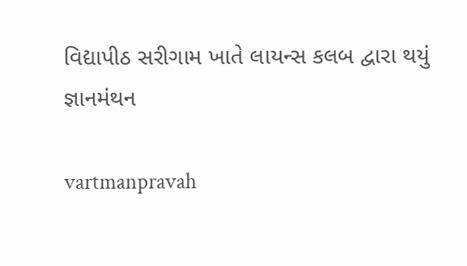વિદ્યાપીઠ સરીગામ ખાતે લાયન્‍સ કલબ દ્વારા થયું જ્ઞાનમંથન

vartmanpravah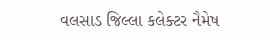વલસાડ જિલ્લા કલેક્‍ટર નૈમેષ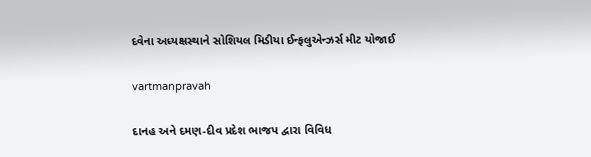દવેના અધ્‍યક્ષસ્‍થાને સોશિયલ મિડીયા ઈન્‍ફલુએન્‍ઝર્સ મીટ યોજાઈ

vartmanpravah

દાનહ અને દમણ-દીવ પ્રદેશ ભાજપ દ્વારા વિવિધ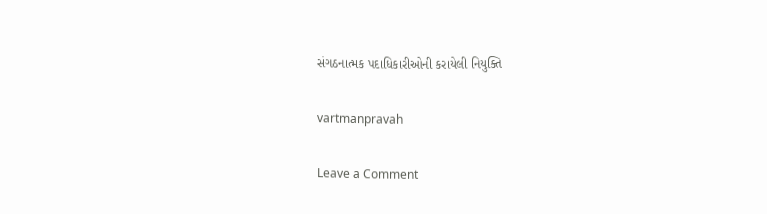સંગઠનાત્‍મક પદાધિકારીઓની કરાયેલી નિયુક્‍તિ

vartmanpravah

Leave a Comment